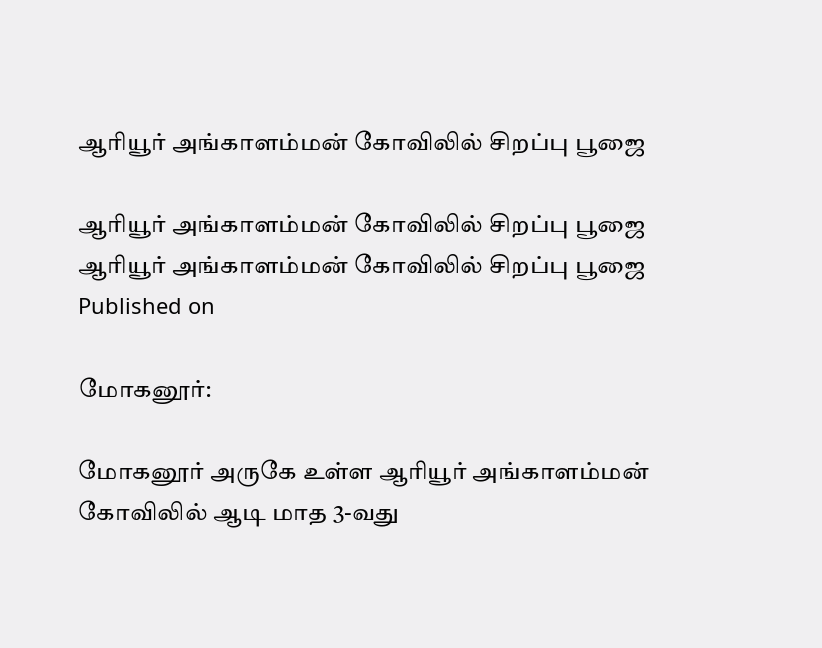ஆரியூர் அங்காளம்மன் கோவிலில் சிறப்பு பூஜை

ஆரியூர் அங்காளம்மன் கோவிலில் சிறப்பு பூஜை
ஆரியூர் அங்காளம்மன் கோவிலில் சிறப்பு பூஜை
Published on

மோகனூர்:

மோகனூர் அருகே உள்ள ஆரியூர் அங்காளம்மன் கோவிலில் ஆடி மாத 3-வது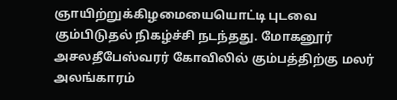ஞாயிற்றுக்கிழமையையொட்டி புடவை கும்பிடுதல் நிகழ்ச்சி நடந்தது. மோகனூர் அசலதீபேஸ்வரர் கோவிலில் கும்பத்திற்கு மலர் அலங்காரம்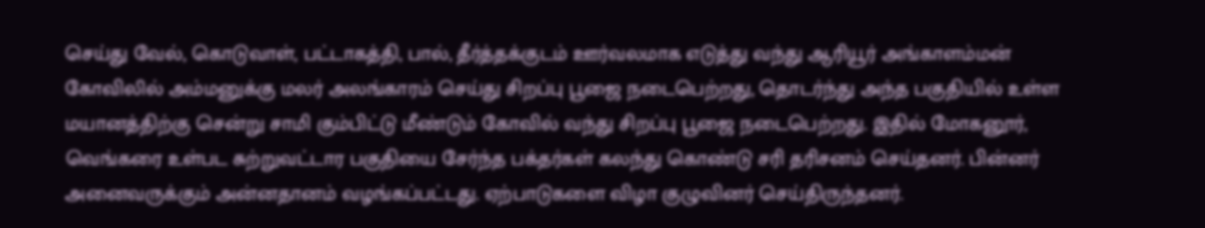செய்து வேல், கொடுவாள், பட்டாகத்தி, பால், தீர்த்தக்குடம் ஊர்வலமாக எடுத்து வந்து ஆரியூர் அங்காளம்மன் கோவிலில் அம்மனுக்கு மலர் அலங்காரம் செய்து சிறப்பு பூஜை நடைபெற்றது, தொடர்ந்து அந்த பகுதியில் உள்ள மயானத்திற்கு சென்று சாமி கும்பிட்டு மீண்டும் கோவில் வந்து சிறப்பு பூஜை நடைபெற்றது. இதில் மோகனூர், வெங்கரை உள்பட சுற்றுவட்டார பகுதியை சேர்ந்த பக்தர்கள் கலந்து கொண்டு சரி தரிசனம் செய்தனர். பின்னர் அனைவருக்கும் அன்னதானம் வழங்கப்பட்டது. ஏற்பாடுகளை விழா குழுவினர் செய்திருந்தனர்.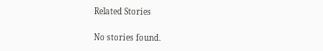Related Stories

No stories found.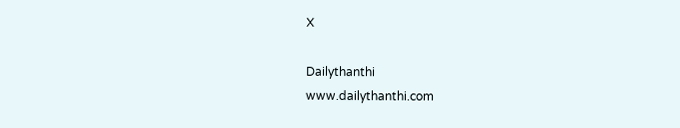X

Dailythanthi
www.dailythanthi.com